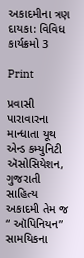અકાદમીના ત્રણ દાયકા: વિવિધ કાર્યક્રમો 3

Print

પ્રવાસી પારાવારના માન્ધાતા યૂથ એન્ડ કમ્યુનિટી ઍસોસિયેશન, ગુજરાતી સાહિત્ય અકાદમી તેમ જ “ ઑપિનિયન” સામયિકના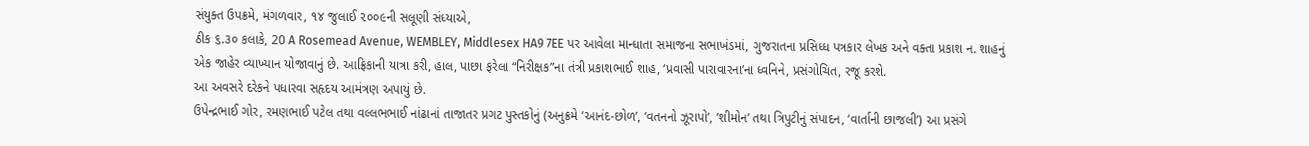સંયુક્ત ઉપક્રમે, મંગળવાર, ૧૪ જુલાઈ ૨૦૦૯ની સલૂણી સંધ્યાએ,
ઠીક ૬.૩૦ કલાકે, 20 A Rosemead Avenue, WEMBLEY, Middlesex HA9 7EE પર આવેલા માન્ધાતા સમાજના સભાખંડમાં, ગુજરાતના પ્રસિધ્ધ પત્રકાર લેખક અને વક્તા પ્રકાશ ન. શાહનું એક જાહેર વ્યાખ્યાન યોજાવાનું છે. આફ્રિકાની યાત્રા કરી, હાલ, પાછા ફરેલા “નિરીક્ષક”ના તંત્રી પ્રકાશભાઈ શાહ, ‘પ્રવાસી પારાવારના’ના ધ્વનિને, પ્રસંગોચિત, રજૂ કરશે.
આ અવસરે દરેકને પધારવા સહૃદય આમંત્રણ અપાયું છે.
ઉપેન્દ્રભાઈ ગોર, રમણભાઈ પટેલ તથા વલ્લભભાઈ નાંઢાનાં તાજાતર પ્રગટ પુસ્તકોનું (અનુક્રમે ‘આનંદ-છોળ’, ‘વતનનો ઝૂરાપો’, ‘શીમોન’ તથા ત્રિપુટીનું સંપાદન, ‘વાર્તાની છાજલી’) આ પ્રસંગે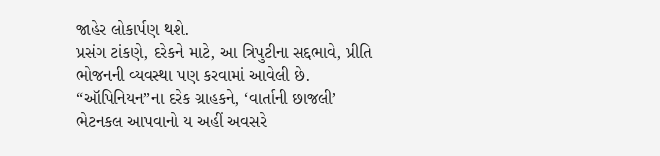જાહેર લોકાર્પણ થશે.
પ્રસંગ ટાંકણે, દરેકને માટે, આ ત્રિપુટીના સદ્દભાવે, પ્રીતિ ભોજનની વ્યવસ્થા પણ કરવામાં આવેલી છે.
“ઑપિનિયન”ના દરેક ગ્રાહકને, ‘વાર્તાની છાજલી’ ભેટનકલ આપવાનો ય અહીં અવસરે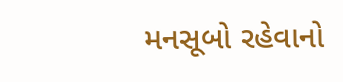મનસૂબો રહેવાનો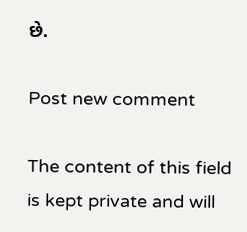છે.

Post new comment

The content of this field is kept private and will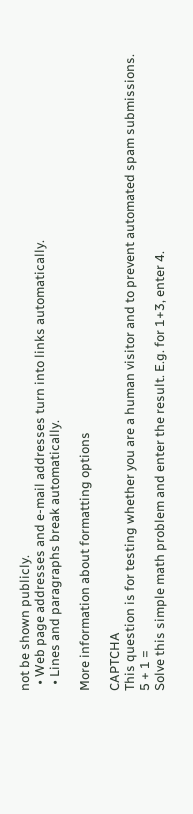not be shown publicly.
  • Web page addresses and e-mail addresses turn into links automatically.
  • Lines and paragraphs break automatically.

More information about formatting options

CAPTCHA
This question is for testing whether you are a human visitor and to prevent automated spam submissions.
5 + 1 =
Solve this simple math problem and enter the result. E.g. for 1+3, enter 4.